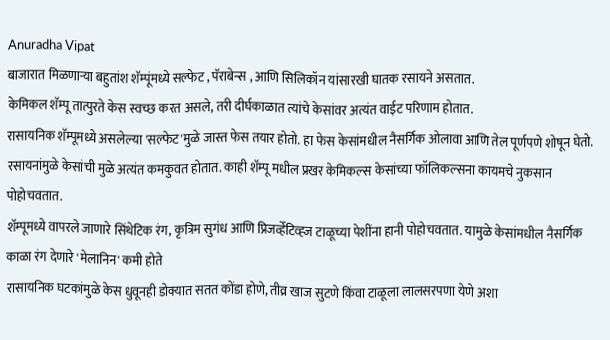Anuradha Vipat
बाजारात मिळणाऱ्या बहुतांश शॅम्पूंमध्ये सल्फेट , पॅराबेन्स , आणि सिलिकॉन यांसारखी घातक रसायने असतात.
केमिकल शॅम्पू तात्पुरते केस स्वच्छ करत असले, तरी दीर्घकाळात त्यांचे केसांवर अत्यंत वाईट परिणाम होतात.
रासायनिक शॅम्पूमध्ये असलेल्या 'सल्फेट'मुळे जास्त फेस तयार होतो. हा फेस केसांमधील नैसर्गिक ओलावा आणि तेल पूर्णपणे शोषून घेतो.
रसायनांमुळे केसांची मुळे अत्यंत कमकुवत होतात. काही शॅम्पू मधील प्रखर केमिकल्स केसांच्या फॉलिकल्सना कायमचे नुकसान पोहोचवतात.
शॅम्पूमध्ये वापरले जाणारे सिंथेटिक रंग, कृत्रिम सुगंध आणि प्रिजर्व्हेटिव्ह्ज टाळूच्या पेशींना हानी पोहोचवतात. यामुळे केसांमधील नैसर्गिक काळा रंग देणारे 'मेलानिन' कमी होते
रासायनिक घटकांमुळे केस धुवूनही डोक्यात सतत कोंडा होणे, तीव्र खाज सुटणे किंवा टाळूला लालसरपणा येणे अशा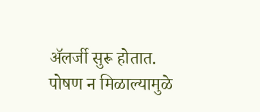ॲलर्जी सुरू होतात.
पोषण न मिळाल्यामुळे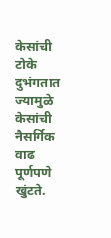केसांची टोके दुभंगतात ज्यामुळे केसांची नैसर्गिक वाढ पूर्णपणे खुंटते.